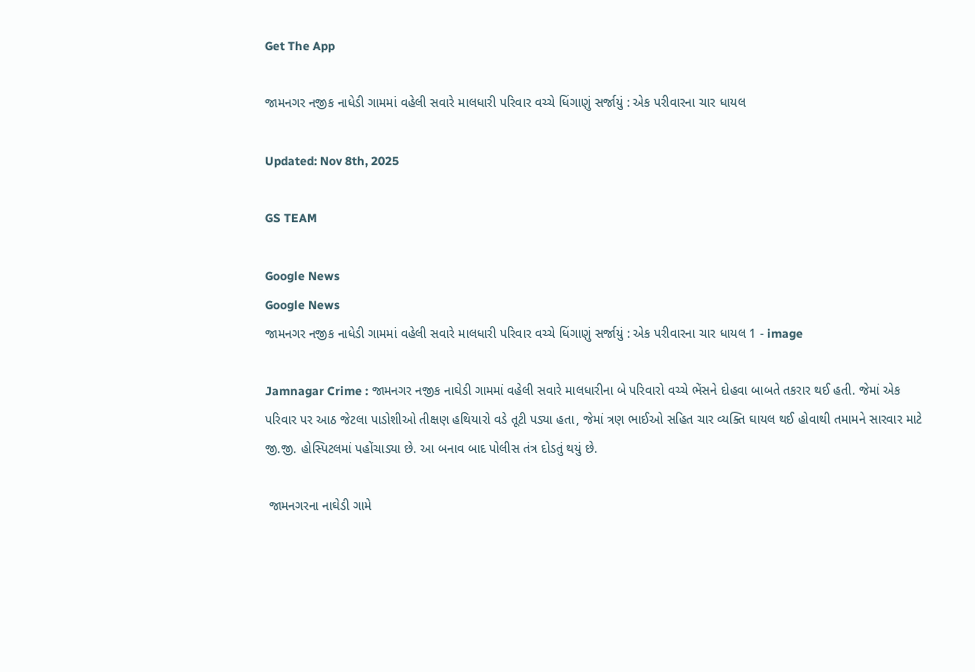Get The App

જામનગર નજીક નાધેડી ગામમાં વહેલી સવારે માલધારી પરિવાર વચ્ચે ધિંગાણું સર્જાયું : એક પરીવારના ચાર ધાયલ

Updated: Nov 8th, 2025

GS TEAM

Google News
Google News
જામનગર નજીક નાધેડી ગામમાં વહેલી સવારે માલધારી પરિવાર વચ્ચે ધિંગાણું સર્જાયું : એક પરીવારના ચાર ધાયલ 1 - image

Jamnagar Crime : જામનગર નજીક નાઘેડી ગામમાં વહેલી સવારે માલધારીના બે પરિવારો વચ્ચે ભેંસને દોહવા બાબતે તકરાર થઈ હતી. જેમાં એક પરિવાર પર આઠ જેટલા પાડોશીઓ તીક્ષણ હથિયારો વડે તૂટી પડ્યા હતા, જેમાં ત્રણ ભાઈઓ સહિત ચાર વ્યક્તિ ઘાયલ થઈ હોવાથી તમામને સારવાર માટે જી.જી. હોસ્પિટલમાં પહોંચાડ્યા છે. આ બનાવ બાદ પોલીસ તંત્ર દોડતું થયું છે.

 જામનગરના નાઘેડી ગામે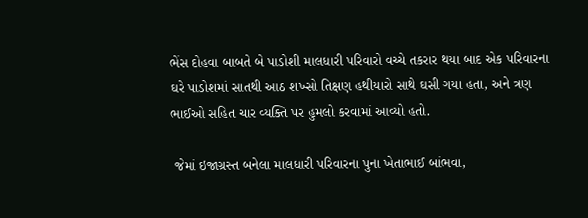ભેંસ દોહવા બાબતે બે પાડોશી માલધારી પરિવારો વચ્ચે તકરાર થયા બાદ એક પરિવારના ઘરે પાડોશમાં સાતથી આઠ શખ્સો તિક્ષણ હથીયારો સાથે ઘસી ગયા હતા, અને ત્રણ ભાઈઓ સહિત ચાર વ્યક્તિ પર હુમલો કરવામાં આવ્યો હતો.

 જેમાં ઇજાગ્રસ્ત બનેલા માલધારી પરિવારના પુના ખેતાભાઈ બાંભવા,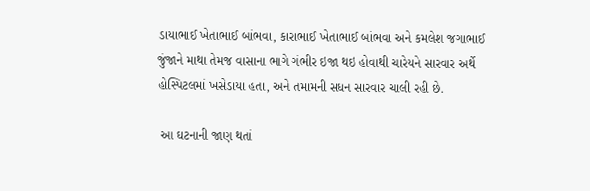ડાયાભાઈ ખેતાભાઈ બાંભવા, કારાભાઈ ખેતાભાઈ બાંભવા અને કમલેશ જગાભાઈ જુંજાને માથા તેમજ વાસાના ભાગે ગંભીર ઇજા થઇ હોવાથી ચારેયને સારવાર અર્થે હોસ્પિટલમાં ખસેડાયા હતા, અને તમામની સધન સારવાર ચાલી રહી છે.

 આ ઘટનાની જાણ થતાં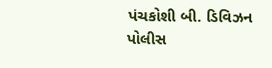પંચકોશી બી. ડિવિઝન પોલીસ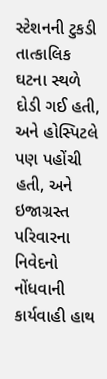સ્ટેશનની ટુકડી તાત્કાલિક ઘટના સ્થળે દોડી ગઈ હતી, અને હોસ્પિટલે પણ પહોંચી હતી, અને ઇજાગ્રસ્ત પરિવારના નિવેદનો નોંધવાની કાર્યવાહી હાથ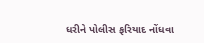ધરીને પોલીસ ફરિયાદ નોંધવા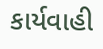કાર્યવાહી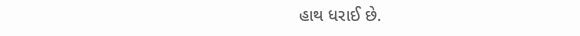હાથ ધરાઈ છે.